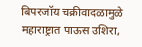बिपरजॉय चक्रीवादळामुळे महाराष्ट्रात पाऊस उशिरा,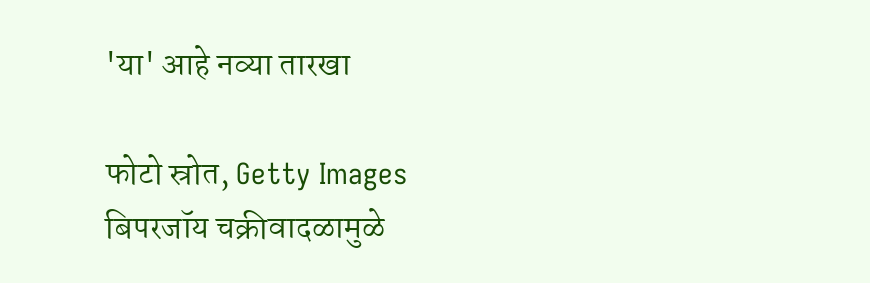'या' आहे नव्या तारखा

फोटो स्रोत, Getty Images
बिपरजॉय चक्रीवादळामुळे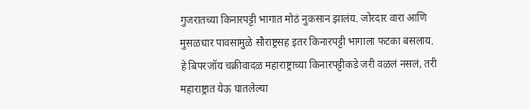गुजरातच्या किनारपट्टी भागात मोठं नुकसान झालंय. जोरदार वारा आणि मुसळधार पावसामुळे सौराष्ट्रसह इतर किनारपट्टी भागाला फटका बसलाय.
हे बिपरजॉय चक्रीवादळ महाराष्ट्राच्या किनारपट्टीकडे जरी वळलं नसलं, तरी महाराष्ट्रात येऊ घातलेल्या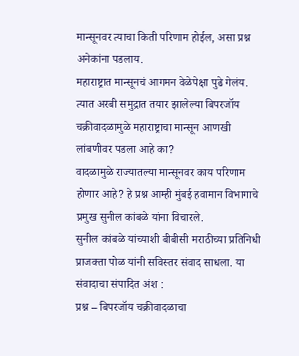मान्सूनवर त्याचा किती परिणाम होईल, असा प्रश्न अनेकांना पडलाय.
महाराष्ट्रात मान्सूनचं आगमन वेळेपेक्षा पुढे गेलंय. त्यात अरबी समुद्रात तयार झालेल्या बिपरजॉय चक्रीवादळामुळे महाराष्ट्राचा मान्सून आणखी लांबणीवर पडला आहे का?
वादळामुळे राज्यातल्या मान्सूनवर काय परिणाम होणार आहे? हे प्रश्न आम्ही मुंबई हवामान विभागाचे प्रमुख सुनील कांबळे यांना विचारले.
सुनील कांबळे यांच्याशी बीबीसी मराठीच्या प्रतिनिधी प्राजक्ता पोळ यांनी सविस्तर संवाद साधला. या संवादाचा संपादित अंश :
प्रश्न – बिपरजॉय चक्रीवादळाचा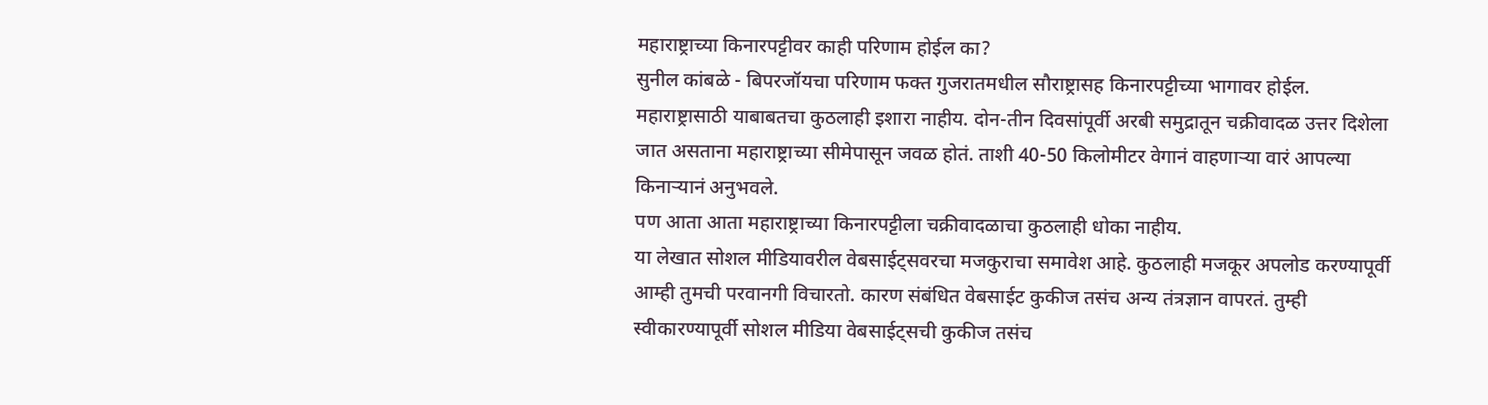महाराष्ट्राच्या किनारपट्टीवर काही परिणाम होईल का?
सुनील कांबळे - बिपरजॉयचा परिणाम फक्त गुजरातमधील सौराष्ट्रासह किनारपट्टीच्या भागावर होईल.
महाराष्ट्रासाठी याबाबतचा कुठलाही इशारा नाहीय. दोन-तीन दिवसांपूर्वी अरबी समुद्रातून चक्रीवादळ उत्तर दिशेला जात असताना महाराष्ट्राच्या सीमेपासून जवळ होतं. ताशी 40-50 किलोमीटर वेगानं वाहणाऱ्या वारं आपल्या किनाऱ्यानं अनुभवले.
पण आता आता महाराष्ट्राच्या किनारपट्टीला चक्रीवादळाचा कुठलाही धोका नाहीय.
या लेखात सोशल मीडियावरील वेबसाईट्सवरचा मजकुराचा समावेश आहे. कुठलाही मजकूर अपलोड करण्यापूर्वी आम्ही तुमची परवानगी विचारतो. कारण संबंधित वेबसाईट कुकीज तसंच अन्य तंत्रज्ञान वापरतं. तुम्ही स्वीकारण्यापूर्वी सोशल मीडिया वेबसाईट्सची कुकीज तसंच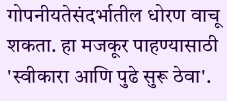गोपनीयतेसंदर्भातील धोरण वाचू शकता. हा मजकूर पाहण्यासाठी 'स्वीकारा आणि पुढे सुरू ठेवा'.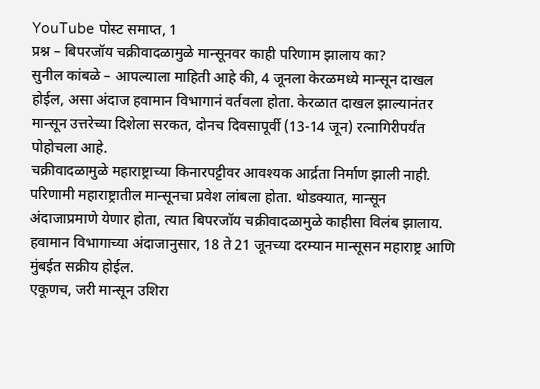YouTube पोस्ट समाप्त, 1
प्रश्न – बिपरजॉय चक्रीवादळामुळे मान्सूनवर काही परिणाम झालाय का?
सुनील कांबळे – आपल्याला माहिती आहे की, 4 जूनला केरळमध्ये मान्सून दाखल होईल, असा अंदाज हवामान विभागानं वर्तवला होता. केरळात दाखल झाल्यानंतर मान्सून उत्तरेच्या दिशेला सरकत, दोनच दिवसापूर्वी (13-14 जून) रत्नागिरीपर्यंत पोहोचला आहे.
चक्रीवादळामुळे महाराष्ट्राच्या किनारपट्टीवर आवश्यक आर्द्रता निर्माण झाली नाही. परिणामी महाराष्ट्रातील मान्सूनचा प्रवेश लांबला होता. थोडक्यात, मान्सून अंदाजाप्रमाणे येणार होता, त्यात बिपरजॉय चक्रीवादळामुळे काहीसा विलंब झालाय.
हवामान विभागाच्या अंदाजानुसार, 18 ते 21 जूनच्या दरम्यान मान्सूसन महाराष्ट्र आणि मुंबईत सक्रीय होईल.
एकूणच, जरी मान्सून उशिरा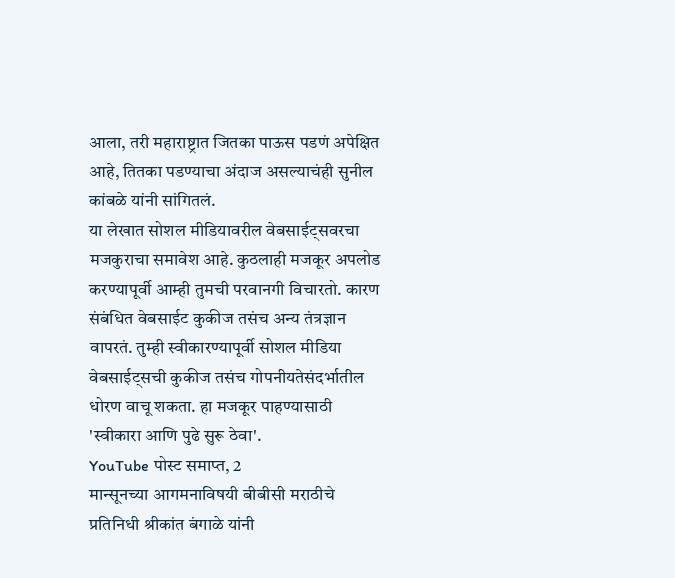आला, तरी महाराष्ट्रात जितका पाऊस पडणं अपेक्षित आहे, तितका पडण्याचा अंदाज असल्याचंही सुनील कांबळे यांनी सांगितलं.
या लेखात सोशल मीडियावरील वेबसाईट्सवरचा मजकुराचा समावेश आहे. कुठलाही मजकूर अपलोड करण्यापूर्वी आम्ही तुमची परवानगी विचारतो. कारण संबंधित वेबसाईट कुकीज तसंच अन्य तंत्रज्ञान वापरतं. तुम्ही स्वीकारण्यापूर्वी सोशल मीडिया वेबसाईट्सची कुकीज तसंच गोपनीयतेसंदर्भातील धोरण वाचू शकता. हा मजकूर पाहण्यासाठी 'स्वीकारा आणि पुढे सुरू ठेवा'.
YouTube पोस्ट समाप्त, 2
मान्सूनच्या आगमनाविषयी बीबीसी मराठीचे प्रतिनिधी श्रीकांत बंगाळे यांनी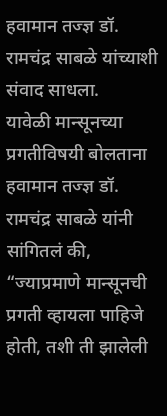हवामान तज्ज्ञ डॉ. रामचंद्र साबळे यांच्याशी संवाद साधला.
यावेळी मान्सूनच्या प्रगतीविषयी बोलताना हवामान तज्ज्ञ डॉ. रामचंद्र साबळे यांनी सांगितलं की, “ज्याप्रमाणे मान्सूनची प्रगती व्हायला पाहिजे होती, तशी ती झालेली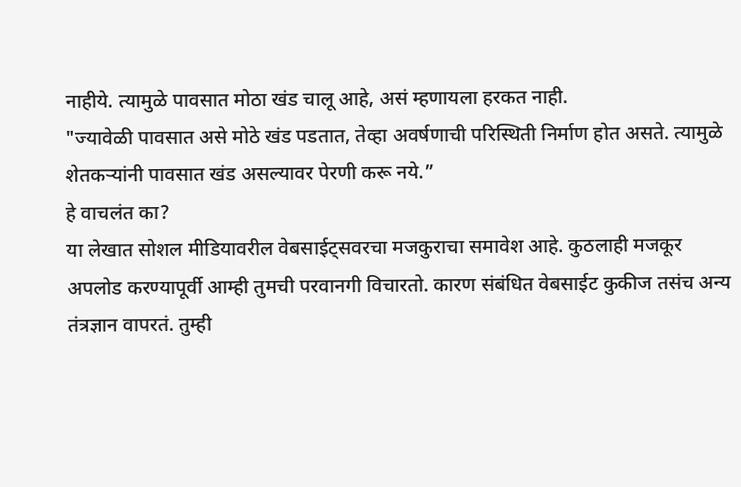नाहीये. त्यामुळे पावसात मोठा खंड चालू आहे, असं म्हणायला हरकत नाही.
"ज्यावेळी पावसात असे मोठे खंड पडतात, तेव्हा अवर्षणाची परिस्थिती निर्माण होत असते. त्यामुळे शेतकऱ्यांनी पावसात खंड असल्यावर पेरणी करू नये.”
हे वाचलंत का?
या लेखात सोशल मीडियावरील वेबसाईट्सवरचा मजकुराचा समावेश आहे. कुठलाही मजकूर अपलोड करण्यापूर्वी आम्ही तुमची परवानगी विचारतो. कारण संबंधित वेबसाईट कुकीज तसंच अन्य तंत्रज्ञान वापरतं. तुम्ही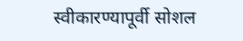स्वीकारण्यापूर्वी सोशल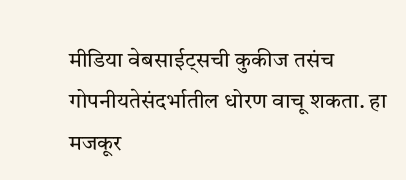मीडिया वेबसाईट्सची कुकीज तसंच गोपनीयतेसंदर्भातील धोरण वाचू शकता. हा मजकूर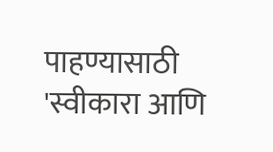पाहण्यासाठी 'स्वीकारा आणि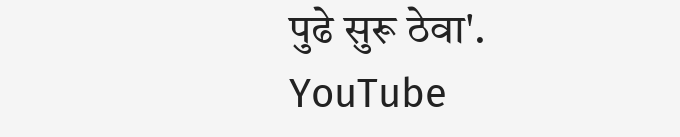पुढे सुरू ठेवा'.
YouTube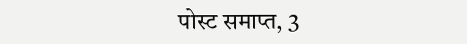पोस्ट समाप्त, 3